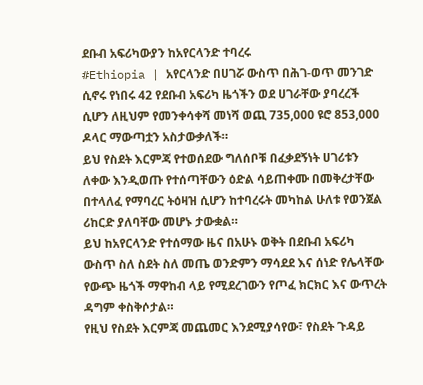ደቡብ አፍሪካውያን ከአየርላንድ ተባረሩ
#Ethiopia | አየርላንድ በሀገሯ ውስጥ በሕገ-ወጥ መንገድ ሲኖሩ የነበሩ 42 የደቡብ አፍሪካ ዜጎችን ወደ ሀገራቸው ያባረረች ሲሆን ለዚህም የመንቀሳቀሻ መነሻ ወጪ 735,000 ዩሮ 853,000 ዶላር ማውጣቷን አስታውቃለች።
ይህ የስደት እርምጃ የተወሰደው ግለሰቦቹ በፈቃደኝነት ሀገሪቱን ለቀው እንዲወጡ የተሰጣቸውን ዕድል ሳይጠቀሙ በመቅረታቸው በተላለፈ የማባረር ትዕዛዝ ሲሆን ከተባረሩት መካከል ሁለቱ የወንጀል ሪከርድ ያለባቸው መሆኑ ታውቋል።
ይህ ከአየርላንድ የተሰማው ዜና በአሁኑ ወቅት በደቡብ አፍሪካ ውስጥ ስለ ስደት ስለ መጤ ወንድምን ማሳደደ እና ሰነድ የሌላቸው የውጭ ዜጎች ማዋከብ ላይ የሚደረገውን የጦፈ ክርክር እና ውጥረት ዳግም ቀስቅሶታል።
የዚህ የስደት እርምጃ መጨመር እንደሚያሳየው፣ የስደት ጉዳይ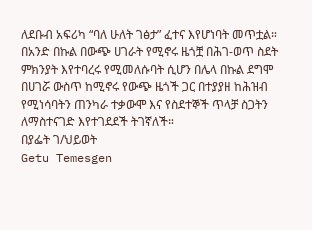ለደቡብ አፍሪካ “ባለ ሁለት ገፅታ” ፈተና እየሆነባት መጥቷል። በአንድ በኩል በውጭ ሀገራት የሚኖሩ ዜጎቿ በሕገ-ወጥ ስደት ምክንያት እየተባረሩ የሚመለሱባት ሲሆን በሌላ በኩል ደግሞ በሀገሯ ውስጥ ከሚኖሩ የውጭ ዜጎች ጋር በተያያዘ ከሕዝብ የሚነሳባትን ጠንካራ ተቃውሞ እና የስደተኞች ጥላቻ ስጋትን ለማስተናገድ እየተገደደች ትገኛለች።
በያፌት ገ/ህይወት
Getu Temesgen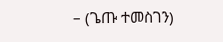– (ጌጡ ተመስገን)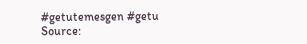#getutemesgen #getu
Source: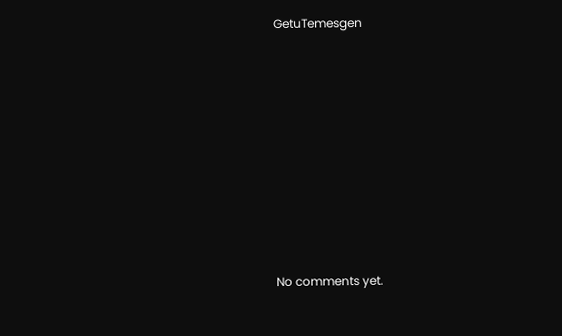GetuTemesgen









No comments yet.